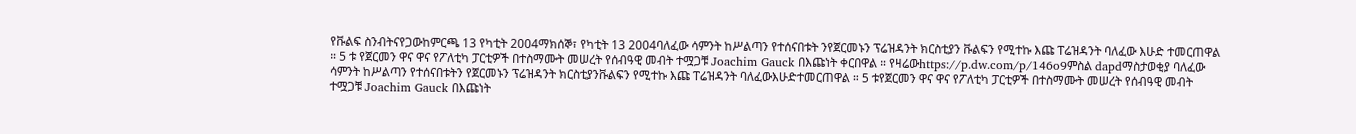የቩልፍ ስንብትናየጋውከምርጫ 13 የካቲት 2004ማክሰኞ፣ የካቲት 13 2004ባለፈው ሳምንት ከሥልጣን የተሰናበቱት ንየጀርመኑን ፕሬዝዳንት ክርስቲያን ቩልፍን የሚተኩ እጩ ፐሬዝዳንት ባለፈው እሁድ ተመርጠዋል ። 5 ቱ የጀርመን ዋና ዋና የፖለቲካ ፓርቲዎች በተስማሙት መሠረት የሰብዓዊ መብት ተሟጋቹ Joachim Gauck በእጩነት ቀርበዋል ። የዛሬውhttps://p.dw.com/p/146o9ምስል dapdማስታወቂያ ባለፈው ሳምንት ከሥልጣን የተሰናበቱትን የጀርመኑን ፕሬዝዳንት ክርስቲያንቩልፍን የሚተኩ እጩ ፐሬዝዳንት ባለፈውእሁድተመርጠዋል ። 5 ቱየጀርመን ዋና ዋና የፖለቲካ ፓርቲዎች በተስማሙት መሠረት የሰብዓዊ መብት ተሟጋቹ Joachim Gauck በእጩነት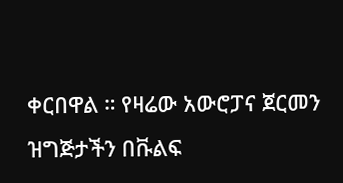ቀርበዋል ። የዛሬው አውሮፓና ጀርመን ዝግጅታችን በቩልፍ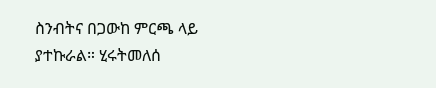ስንብትና በጋውከ ምርጫ ላይ ያተኩራል። ሂሩትመለሰ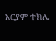አርያም ተክሌ